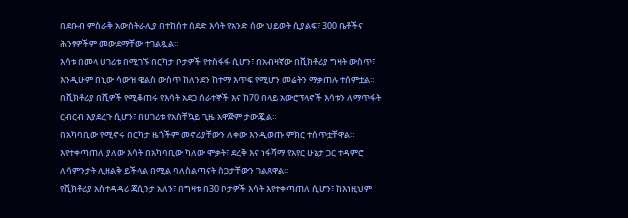በደቡብ ምስራቅ አውስትራሊያ በተከሰተ ሰደድ እሳት የአንድ ሰው ህይወት ሲያልፍ፣ 300 ቤቶችና ሕንፃዎችም መውደማቸው ተገልጿል።
እሳቱ በመላ ሀገሪቱ በሚገኙ በርካታ ቦታዎች የተስፋፋ ሲሆን፣ በአብዛኛው በቪክቶሪያ ግዛት ውስጥ፣ እንዲሁም በኒው ሳውዝ ዌልስ ውስጥ ከለንደን ከተማ እጥፍ የሚሆን መሬትን ማቃጠሉ ተሰምቷል።
በቪክቶሪያ በሺዎች የሚቆጠሩ የእሳት አደጋ ሰራተኞች እና ከ70 በላይ አውሮፕላኖች እሳቱን ለማጥፋት ርብርብ እያደረጉ ሲሆን፣ በሀገሪቱ የአስቸኳይ ጊዜ አዋጅም ታውጇል።
በአካባቢው የሚኖሩ በርካታ ዜጎችም መኖሪያቸውን ለቀው እንዲወጡ ምክር ተሰጥቷቸዋል።
እየተቀጣጠለ ያለው እሳት በአካባቢው ካለው ሞቃት፣ ደረቅ እና ነፋሻማ የአየር ሁኔታ ጋር ተዳምሮ ለሳምንታት ሊዘልቅ ይችላል በሚል ባለስልጣናት ስጋታቸውን ገልጸዋል፡፡
የቪክቶሪያ አስተዳዳሪ ጃሲንታ አለን፣ በግዛቱ በ30 ቦታዎች እሳት እየተቀጣጠለ ሲሆን፣ ከእነዚህም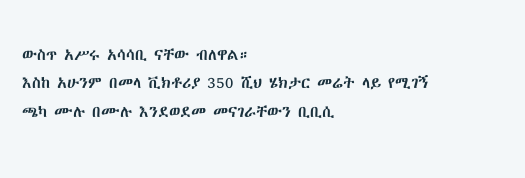ውስጥ አሥሩ አሳሳቢ ናቸው ብለዋል።
እስከ አሁንም በመላ ቪክቶሪያ 350 ሺህ ሄክታር መሬት ላይ የሚገኝ ጫካ ሙሉ በሙሉ እንደወደመ መናገራቸውን ቢቢሲ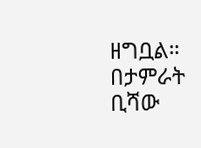ዘግቧል።
በታምራት ቢሻው